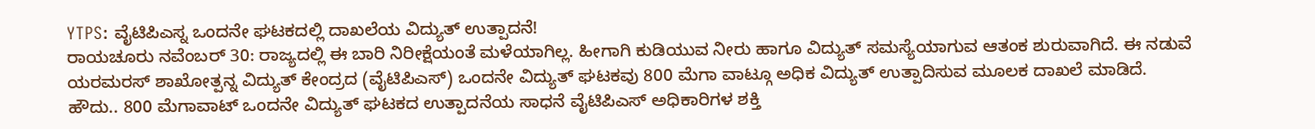YTPS: ವೈಟಿಪಿಎಸ್ನ ಒಂದನೇ ಘಟಕದಲ್ಲಿ ದಾಖಲೆಯ ವಿದ್ಯುತ್ ಉತ್ಪಾದನೆ!
ರಾಯಚೂರು ನವೆಂಬರ್ 30: ರಾಜ್ಯದಲ್ಲಿ ಈ ಬಾರಿ ನಿರೀಕ್ಷೆಯಂತೆ ಮಳೆಯಾಗಿಲ್ಲ. ಹೀಗಾಗಿ ಕುಡಿಯುವ ನೀರು ಹಾಗೂ ವಿದ್ಯುತ್ ಸಮಸ್ಯೆಯಾಗುವ ಆತಂಕ ಶುರುವಾಗಿದೆ. ಈ ನಡುವೆ ಯರಮರಸ್ ಶಾಖೋತ್ಪನ್ನ ವಿದ್ಯುತ್ ಕೇಂದ್ರದ (ವೈಟಿಪಿಎಸ್) ಒಂದನೇ ವಿದ್ಯುತ್ ಘಟಕವು 800 ಮೆಗಾ ವಾಟ್ಗೂ ಅಧಿಕ ವಿದ್ಯುತ್ ಉತ್ಪಾದಿಸುವ ಮೂಲಕ ದಾಖಲೆ ಮಾಡಿದೆ.
ಹೌದು.. 800 ಮೆಗಾವಾಟ್ ಒಂದನೇ ವಿದ್ಯುತ್ ಘಟಕದ ಉತ್ಪಾದನೆಯ ಸಾಧನೆ ವೈಟಿಪಿಎಸ್ ಅಧಿಕಾರಿಗಳ ಶಕ್ತಿ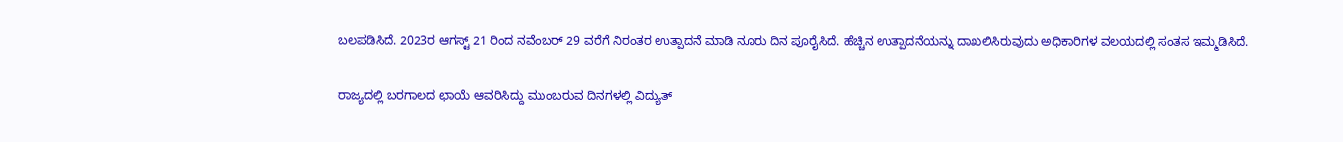ಬಲಪಡಿಸಿದೆ. 2023ರ ಆಗಸ್ಟ್ 21 ರಿಂದ ನವೆಂಬರ್ 29 ವರೆಗೆ ನಿರಂತರ ಉತ್ಪಾದನೆ ಮಾಡಿ ನೂರು ದಿನ ಪೂರೈಸಿದೆ. ಹೆಚ್ಚಿನ ಉತ್ಪಾದನೆಯನ್ನು ದಾಖಲಿಸಿರುವುದು ಅಧಿಕಾರಿಗಳ ವಲಯದಲ್ಲಿ ಸಂತಸ ಇಮ್ಮಡಿಸಿದೆ.

ರಾಜ್ಯದಲ್ಲಿ ಬರಗಾಲದ ಛಾಯೆ ಆವರಿಸಿದ್ದು ಮುಂಬರುವ ದಿನಗಳಲ್ಲಿ ವಿದ್ಯುತ್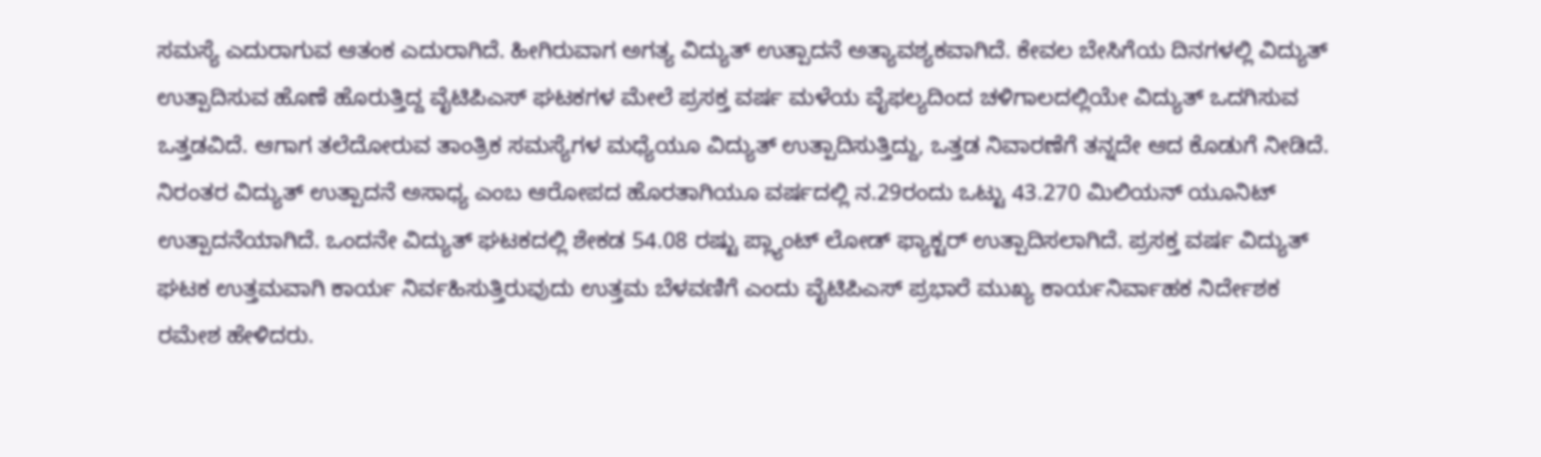ಸಮಸ್ಯೆ ಎದುರಾಗುವ ಆತಂಕ ಎದುರಾಗಿದೆ. ಹೀಗಿರುವಾಗ ಅಗತ್ಯ ವಿದ್ಯುತ್ ಉತ್ಪಾದನೆ ಅತ್ಯಾವಶ್ಯಕವಾಗಿದೆ. ಕೇವಲ ಬೇಸಿಗೆಯ ದಿನಗಳಲ್ಲಿ ವಿದ್ಯುತ್ ಉತ್ಪಾದಿಸುವ ಹೊಣೆ ಹೊರುತ್ತಿದ್ದ ವೈಟಿಪಿಎಸ್ ಘಟಕಗಳ ಮೇಲೆ ಪ್ರಸಕ್ತ ವರ್ಷ ಮಳೆಯ ವೈಫಲ್ಯದಿಂದ ಚಳಿಗಾಲದಲ್ಲಿಯೇ ವಿದ್ಯುತ್ ಒದಗಿಸುವ ಒತ್ತಡವಿದೆ. ಆಗಾಗ ತಲೆದೋರುವ ತಾಂತ್ರಿಕ ಸಮಸ್ಯೆಗಳ ಮಧ್ಯೆಯೂ ವಿದ್ಯುತ್ ಉತ್ಪಾದಿಸುತ್ತಿದ್ದು, ಒತ್ತಡ ನಿವಾರಣೆಗೆ ತನ್ನದೇ ಆದ ಕೊಡುಗೆ ನೀಡಿದೆ.
ನಿರಂತರ ವಿದ್ಯುತ್ ಉತ್ಪಾದನೆ ಅಸಾಧ್ಯ ಎಂಬ ಆರೋಪದ ಹೊರತಾಗಿಯೂ ವರ್ಷದಲ್ಲಿ ನ.29ರಂದು ಒಟ್ಟು 43.270 ಮಿಲಿಯನ್ ಯೂನಿಟ್ ಉತ್ಪಾದನೆಯಾಗಿದೆ. ಒಂದನೇ ವಿದ್ಯುತ್ ಘಟಕದಲ್ಲಿ ಶೇಕಡ 54.08 ರಷ್ಟು ಪ್ಲ್ಯಾಂಟ್ ಲೋಡ್ ಫ್ಯಾಕ್ಟರ್ ಉತ್ಪಾದಿಸಲಾಗಿದೆ. ಪ್ರಸಕ್ತ ವರ್ಷ ವಿದ್ಯುತ್ ಘಟಕ ಉತ್ತಮವಾಗಿ ಕಾರ್ಯ ನಿರ್ವಹಿಸುತ್ತಿರುವುದು ಉತ್ತಮ ಬೆಳವಣಿಗೆ ಎಂದು ವೈಟಿಪಿಎಸ್ ಪ್ರಭಾರೆ ಮುಖ್ಯ ಕಾರ್ಯನಿರ್ವಾಹಕ ನಿರ್ದೇಶಕ ರಮೇಶ ಹೇಳಿದರು.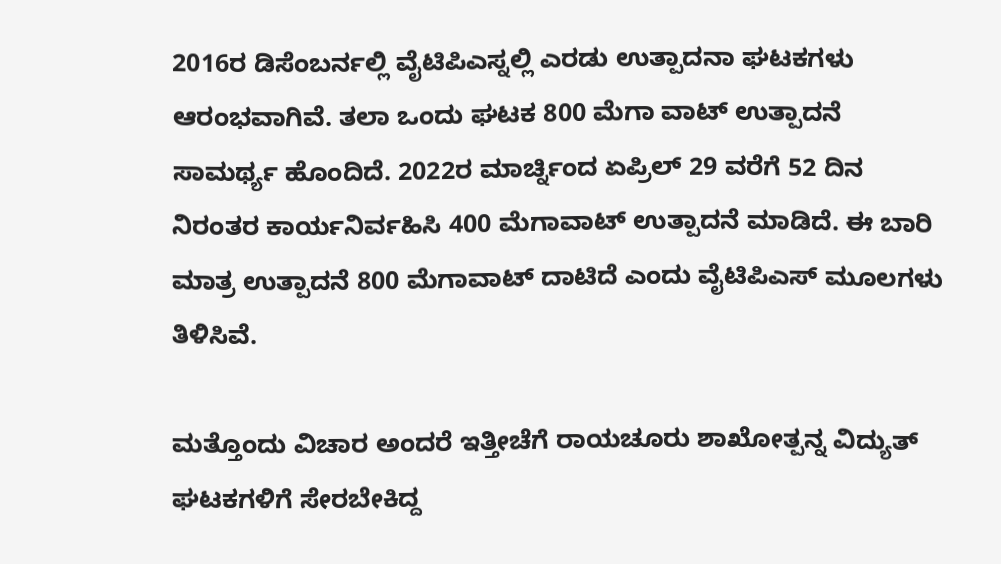2016ರ ಡಿಸೆಂಬರ್ನಲ್ಲಿ ವೈಟಿಪಿಎಸ್ನಲ್ಲಿ ಎರಡು ಉತ್ಪಾದನಾ ಘಟಕಗಳು ಆರಂಭವಾಗಿವೆ. ತಲಾ ಒಂದು ಘಟಕ 800 ಮೆಗಾ ವಾಟ್ ಉತ್ಪಾದನೆ ಸಾಮರ್ಥ್ಯ ಹೊಂದಿದೆ. 2022ರ ಮಾರ್ಚ್ನಿಂದ ಏಪ್ರಿಲ್ 29 ವರೆಗೆ 52 ದಿನ ನಿರಂತರ ಕಾರ್ಯನಿರ್ವಹಿಸಿ 400 ಮೆಗಾವಾಟ್ ಉತ್ಪಾದನೆ ಮಾಡಿದೆ. ಈ ಬಾರಿ ಮಾತ್ರ ಉತ್ಪಾದನೆ 800 ಮೆಗಾವಾಟ್ ದಾಟಿದೆ ಎಂದು ವೈಟಿಪಿಎಸ್ ಮೂಲಗಳು ತಿಳಿಸಿವೆ.

ಮತ್ತೊಂದು ವಿಚಾರ ಅಂದರೆ ಇತ್ತೀಚೆಗೆ ರಾಯಚೂರು ಶಾಖೋತ್ಪನ್ನ ವಿದ್ಯುತ್ ಘಟಕಗಳಿಗೆ ಸೇರಬೇಕಿದ್ದ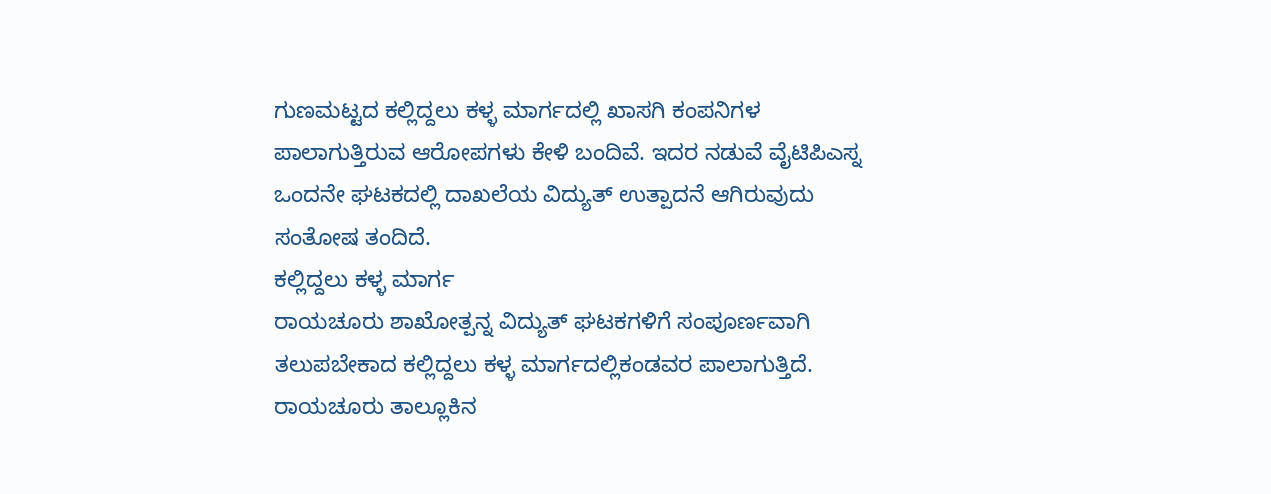ಗುಣಮಟ್ಟದ ಕಲ್ಲಿದ್ದಲು ಕಳ್ಳ ಮಾರ್ಗದಲ್ಲಿ ಖಾಸಗಿ ಕಂಪನಿಗಳ ಪಾಲಾಗುತ್ತಿರುವ ಆರೋಪಗಳು ಕೇಳಿ ಬಂದಿವೆ. ಇದರ ನಡುವೆ ವೈಟಿಪಿಎಸ್ನ ಒಂದನೇ ಘಟಕದಲ್ಲಿ ದಾಖಲೆಯ ವಿದ್ಯುತ್ ಉತ್ಪಾದನೆ ಆಗಿರುವುದು ಸಂತೋಷ ತಂದಿದೆ.
ಕಲ್ಲಿದ್ದಲು ಕಳ್ಳ ಮಾರ್ಗ
ರಾಯಚೂರು ಶಾಖೋತ್ಪನ್ನ ವಿದ್ಯುತ್ ಘಟಕಗಳಿಗೆ ಸಂಪೂರ್ಣವಾಗಿ ತಲುಪಬೇಕಾದ ಕಲ್ಲಿದ್ದಲು ಕಳ್ಳ ಮಾರ್ಗದಲ್ಲಿಕಂಡವರ ಪಾಲಾಗುತ್ತಿದೆ. ರಾಯಚೂರು ತಾಲ್ಲೂಕಿನ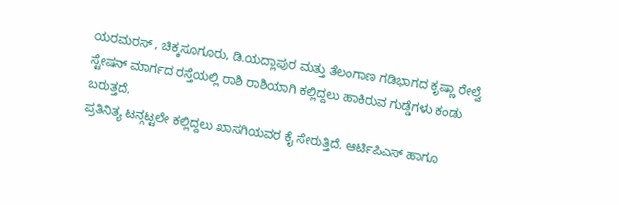ಯರಮರಸ್ , ಚಿಕ್ಕಸೂಗೂರು, ಡಿ.ಯದ್ಲಾಪುರ ಮತ್ತು ತೆಲಂಗಾಣ ಗಡಿಭಾಗದ ಕೃಷ್ಣಾ ರೇಲ್ವೆ ಸ್ಟೇಷನ್ ಮಾರ್ಗದ ರಸ್ತೆಯಲ್ಲಿ ರಾಶಿ ರಾಶಿಯಾಗಿ ಕಲ್ಲಿದ್ದಲು ಹಾಕಿರುವ ಗುಡ್ಡೆಗಳು ಕಂಡು ಬರುತ್ತದೆ.
ಪ್ರತಿನಿತ್ಯ ಟನ್ಗಟ್ಟಲೇ ಕಲ್ಲಿದ್ದಲು ಖಾಸಗಿಯವರ ಕೈ ಸೇರುತ್ತಿದೆ. ಆರ್ಟಿಪಿಎಸ್ ಹಾಗೂ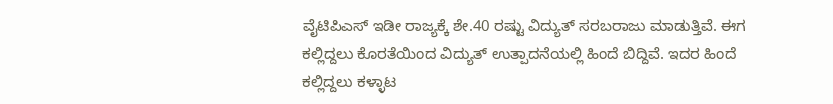ವೈಟಿಪಿಎಸ್ ಇಡೀ ರಾಜ್ಯಕ್ಕೆ ಶೇ.40 ರಷ್ಟು ವಿದ್ಯುತ್ ಸರಬರಾಜು ಮಾಡುತ್ತಿವೆ. ಈಗ ಕಲ್ಲಿದ್ದಲು ಕೊರತೆಯಿಂದ ವಿದ್ಯುತ್ ಉತ್ಪಾದನೆಯಲ್ಲಿ ಹಿಂದೆ ಬಿದ್ದಿವೆ. ಇದರ ಹಿಂದೆ ಕಲ್ಲಿದ್ದಲು ಕಳ್ಳಾಟ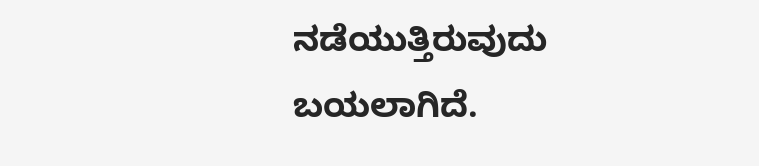ನಡೆಯುತ್ತಿರುವುದು ಬಯಲಾಗಿದೆ.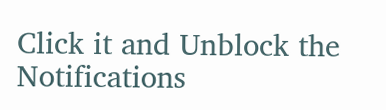Click it and Unblock the Notifications